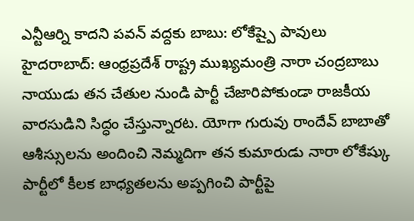ఎన్టీఆర్ని కాదని పవన్ వద్దకు బాబు: లోకేష్పై పావులు
హైదరాబాద్: ఆంధ్రప్రదేశ్ రాష్ట్ర ముఖ్యమంత్రి నారా చంద్రబాబు నాయుడు తన చేతుల నుండి పార్టీ చేజారిపోకుండా రాజకీయ వారసుడిని సిద్ధం చేస్తున్నారట. యోగా గురువు రాందేవ్ బాబాతో ఆశీస్సులను అందించి నెమ్మదిగా తన కుమారుడు నారా లోకేష్కు పార్టీలో కీలక బాధ్యతలను అప్పగించి పార్టీపై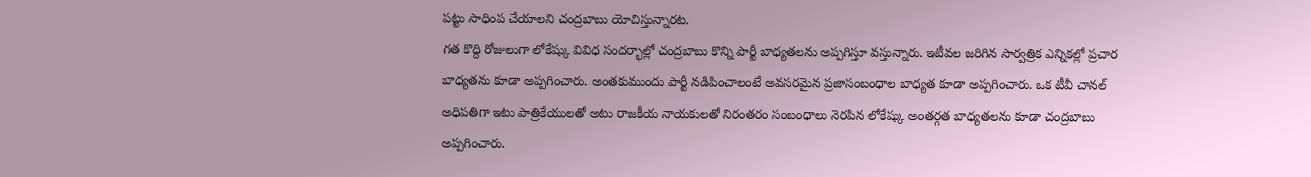పట్టు సాధింప చేయాలని చంద్రబాబు యోచిస్తున్నారట.
గత కొద్ది రోజులుగా లోకేష్కు వివిధ సందర్భాల్లో చంద్రబాబు కొన్ని పార్టీ బాధ్యతలను అప్పగిస్తూ వస్తున్నారు. ఇటీవల జరిగిన సార్వత్రిక ఎన్నికల్లో ప్రచార బాధ్యతను కూడా అప్పగించారు. అంతకుముందు పార్టీ నడిపించాలంటే అవసరమైన ప్రజాసంబంధాల బాధ్యత కూడా అప్పగించారు. ఒక టీవీ చానల్ అధిపతిగా ఇటు పాత్రికేయులతో అటు రాజకీయ నాయకులతో నిరంతరం సంబంధాలు నెరపిన లోకేష్కు అంతర్గత బాధ్యతలను కూడా చంద్రబాబు అప్పగించారు.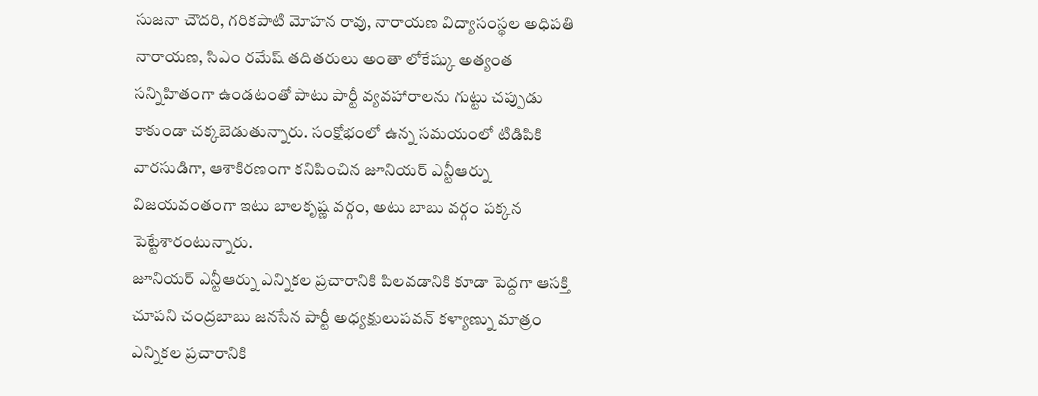సుజనా చౌదరి, గరికపాటి మోహన రావు, నారాయణ విద్యాసంస్థల అధిపతి నారాయణ, సిఎం రమేష్ తదితరులు అంతా లోకేష్కు అత్యంత సన్నిహితంగా ఉండటంతో పాటు పార్టీ వ్యవహారాలను గుట్టు చప్పుడు కాకుండా చక్కబెడుతున్నారు. సంక్షోభంలో ఉన్న సమయంలో టిడిపికి వారసుడిగా, ఆశాకిరణంగా కనిపించిన జూనియర్ ఎన్టీఆర్ను విజయవంతంగా ఇటు బాలకృష్ణ వర్గం, అటు బాబు వర్గం పక్కన పెట్టేశారంటున్నారు.
జూనియర్ ఎన్టీఆర్ను ఎన్నికల ప్రచారానికి పిలవడానికి కూడా పెద్దగా ఆసక్తి చూపని చంద్రబాబు జనసేన పార్టీ అధ్యక్షులుపవన్ కళ్యాణ్ను మాత్రం ఎన్నికల ప్రచారానికి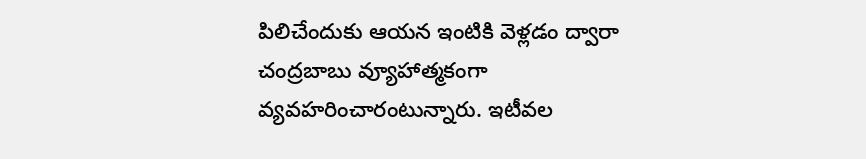పిలిచేందుకు ఆయన ఇంటికి వెళ్లడం ద్వారా చంద్రబాబు వ్యూహాత్మకంగా వ్యవహరించారంటున్నారు. ఇటీవల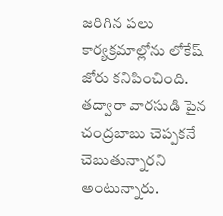జరిగిన పలు కార్యక్రమాల్లోను లోకేష్ జోరు కనిపించింది. తద్వారా వారసుడి పైన చంద్రబాబు చెప్పకనే చెబుతున్నారని అంటున్నారు.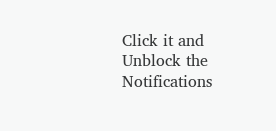Click it and Unblock the Notifications